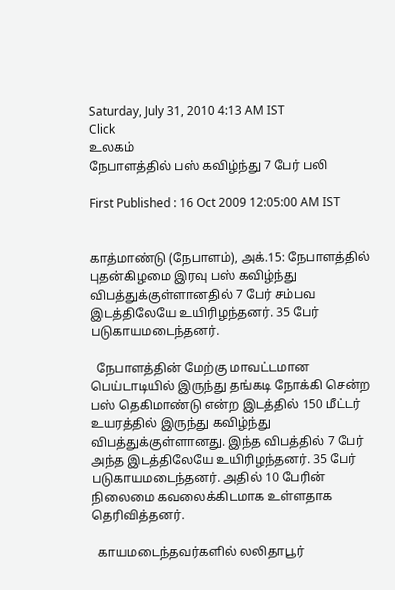Saturday, July 31, 2010 4:13 AM IST
Click
உலகம்
நேபாளத்தில் பஸ் கவிழ்ந்து 7 பேர் பலி

First Published : 16 Oct 2009 12:05:00 AM IST


காத்மாண்டு (நேபாளம்), அக்.15: நேபாளத்தில் புதன்கிழமை இரவு பஸ் கவிழ்ந்து விபத்துக்குள்ளானதில் 7 பேர் சம்பவ இடத்திலேயே உயிரிழந்தனர். 35 பேர் படுகாயமடைந்தனர்.

  நேபாளத்தின் மேற்கு மாவட்டமான பெய்டாடியில் இருந்து தங்கடி நோக்கி சென்ற பஸ் தெகிமாண்டு என்ற இடத்தில் 150 மீட்டர் உயரத்தில் இருந்து கவிழ்ந்து விபத்துக்குள்ளானது. இந்த விபத்தில் 7 பேர் அந்த இடத்திலேயே உயிரிழந்தனர். 35 பேர் படுகாயமடைந்தனர். அதில் 10 பேரின் நிலைமை கவலைக்கிடமாக உள்ளதாக தெரிவித்தனர்.

  காயமடைந்தவர்களில் லலிதாபூர்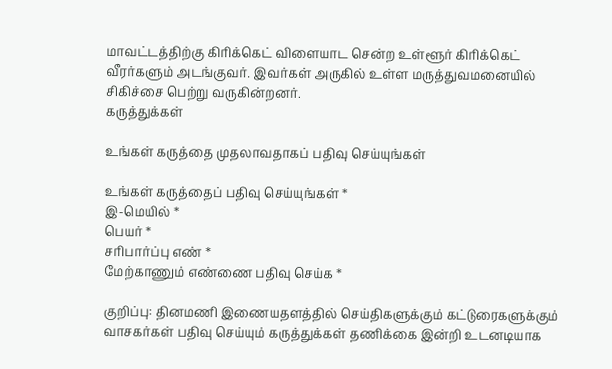மாவட்டத்திற்கு கிரிக்கெட் விளையாட சென்ற உள்ளூர் கிரிக்கெட் வீரர்களும் அடங்குவர். இவர்கள் அருகில் உள்ள மருத்துவமனையில் சிகிச்சை பெற்று வருகின்றனர்.
கருத்துக்கள்

உங்கள் கருத்தை முதலாவதாகப் பதிவு செய்யுங்கள்

உங்கள் கருத்தைப் பதிவு செய்யுங்கள் *
இ-மெயில் *
பெயர் *
சரிபார்ப்பு எண் *
மேற்காணும் எண்ணை பதிவு செய்க *

குறிப்பு: தினமணி இணையதளத்தில் செய்திகளுக்கும் கட்டுரைகளுக்கும் வாசகர்கள் பதிவு செய்யும் கருத்துக்கள் தணிக்கை இன்றி உடனடியாக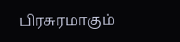பிரசுரமாகும்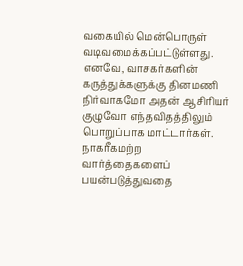வகையில் மென்பொருள் வடிவமைக்கப்பட்டுள்ளது. எனவே, வாசகர்களின் கருத்துக்களுக்கு தினமணி நிர்வாகமோ அதன் ஆசிரியர் குழுவோ எந்தவிதத்திலும் பொறுப்பாக மாட்டார்கள். நாகரீகமற்ற வார்த்தைகளைப் பயன்படுத்துவதை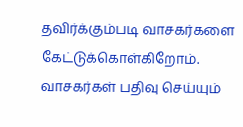தவிர்க்கும்படி வாசகர்களை கேட்டுக்கொள்கிறோம். வாசகர்கள் பதிவு செய்யும்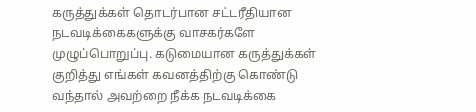கருத்துக்கள் தொடர்பான சட்டரீதியான நடவடிக்கைகளுக்கு வாசகர்களே முழுப்பொறுப்பு. கடுமையான கருத்துக்கள் குறித்து எங்கள் கவனத்திற்கு கொண்டு வந்தால் அவற்றை நீக்க நடவடிக்கை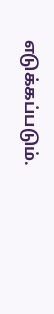எடுக்கப்படும்.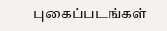புகைப்படங்கள்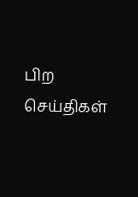பிற செய்திகள்